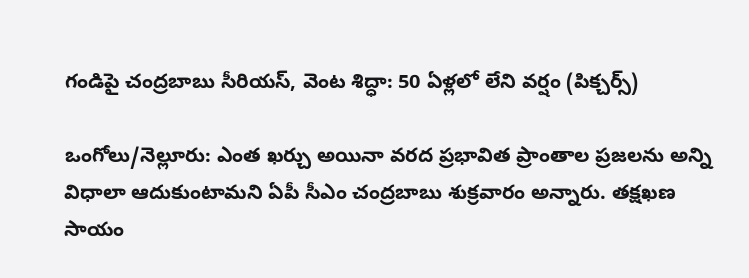గండిపై చంద్రబాబు సీరియస్, వెంట శిద్ధా: 50 ఏళ్లలో లేని వర్షం (పిక్చర్స్)

ఒంగోలు/నెల్లూరు: ఎంత ఖర్చు అయినా వరద ప్రభావిత ప్రాంతాల ప్రజలను అన్ని విధాలా ఆదుకుంటామని ఏపీ సీఎం చంద్రబాబు శుక్రవారం అన్నారు. తక్షఖణ సాయం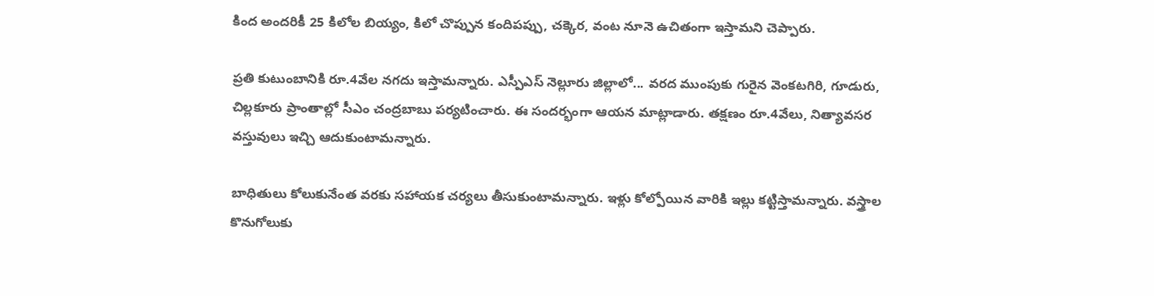కింద అందరికీ 25 కిలోల బియ్యం, కిలో చొప్పున కందిపప్పు, చక్కెర, వంట నూనె ఉచితంగా ఇస్తామని చెప్పారు.

ప్రతి కుటుంబానికి రూ.4వేల నగదు ఇస్తామన్నారు. ఎస్పీఎస్ నెల్లూరు జిల్లాలో... వరద ముంపుకు గురైన వెంకటగిరి, గూడురు, చిల్లకూరు ప్రాంతాల్లో సీఎం చంద్రబాబు పర్యటించారు. ఈ సందర్భంగా ఆయన మాట్లాడారు. తక్షణం రూ.4వేలు, నిత్యావసర వస్తువులు ఇచ్చి ఆదుకుంటామన్నారు.

బాధితులు కోలుకునేంత వరకు సహాయక చర్యలు తీసుకుంటామన్నారు. ఇళ్లు కోల్పోయిన వారికి ఇల్లు కట్టిస్తామన్నారు. వస్త్రాల కొనుగోలుకు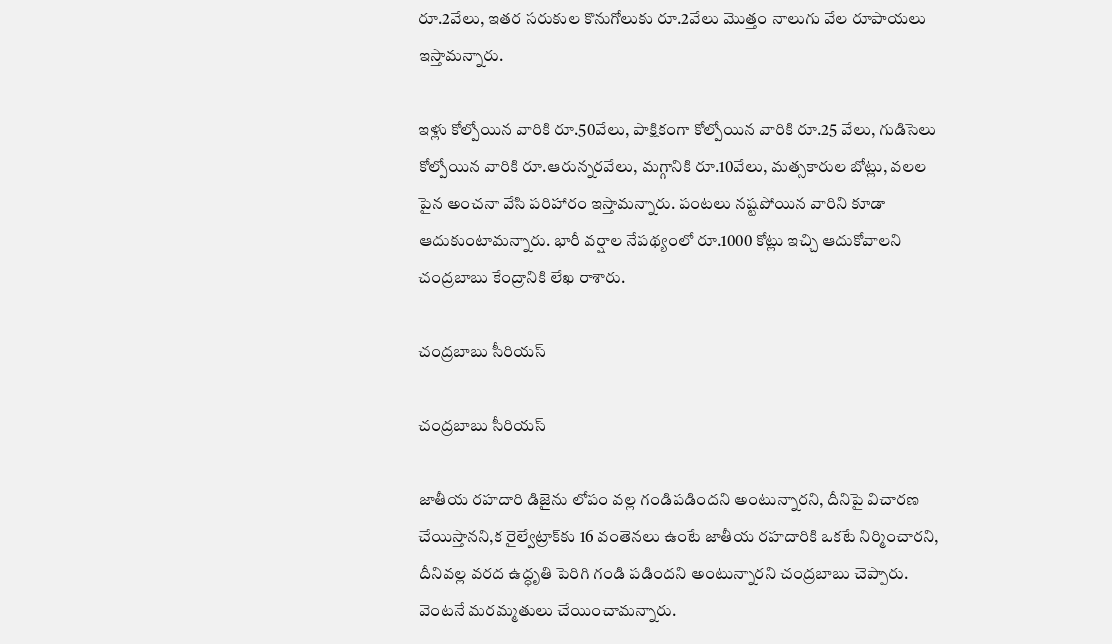రూ.2వేలు, ఇతర సరుకుల కొనుగోలుకు రూ.2వేలు మొత్తం నాలుగు వేల రూపాయలు ఇస్తామన్నారు.

ఇళ్లు కోల్పోయిన వారికి రూ.50వేలు, పాక్షికంగా కోల్పోయిన వారికి రూ.25 వేలు, గుడిసెలు కోల్పోయిన వారికి రూ.ఆరున్నరవేలు, మగ్గానికి రూ.10వేలు, మత్సకారుల బోట్లు, వలల పైన అంచనా వేసి పరిహారం ఇస్తామన్నారు. పంటలు నష్టపోయిన వారిని కూడా ఆదుకుంటామన్నారు. భారీ వర్షాల నేపథ్యంలో రూ.1000 కోట్లు ఇచ్చి ఆదుకోవాలని చంద్రబాబు కేంద్రానికి లేఖ రాశారు.

చంద్రబాబు సీరియస్

చంద్రబాబు సీరియస్

జాతీయ రహదారి డిజైను లోపం వల్ల గండిపడిందని అంటున్నారని, దీనిపై విచారణ చేయిస్తానని,క రైల్వేట్రాక్‌కు 16 వంతెనలు ఉంటే జాతీయ రహదారికి ఒకటే నిర్మించారని, దీనివల్ల వరద ఉద్ధృతి పెరిగి గండి పడిందని అంటున్నారని చంద్రబాబు చెప్పారు. వెంటనే మరమ్మతులు చేయించామన్నారు.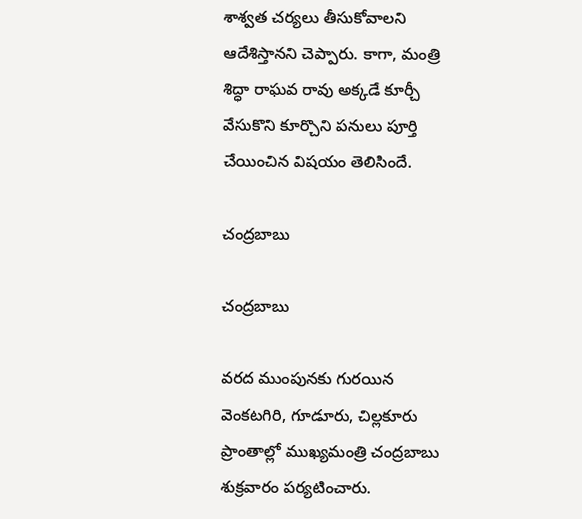శాశ్వత చర్యలు తీసుకోవాలని ఆదేశిస్తానని చెప్పారు. కాగా, మంత్రి శిద్ధా రాఘవ రావు అక్కడే కూర్చీ వేసుకొని కూర్చొని పనులు పూర్తి చేయించిన విషయం తెలిసిందే.

చంద్రబాబు

చంద్రబాబు

వరద ముంపునకు గురయిన వెంకటగిరి, గూడూరు, చిల్లకూరు ప్రాంతాల్లో ముఖ్యమంత్రి చంద్రబాబు శుక్రవారం పర్యటించారు.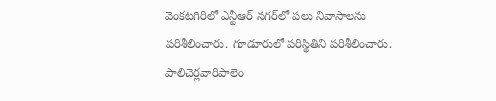వెంకటగిరిలో ఎన్టీఆర్‌ నగర్‌లో పలు నివాసాలను పరిశీలించారు. గూడూరులో పరిస్థితిని పరిశీలించారు. పాలిచెర్లవారిపాలెం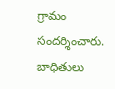గ్రామం సందర్శించారు. బాధితులు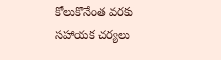కోలుకొనేంత వరకు సహాయక చర్యలు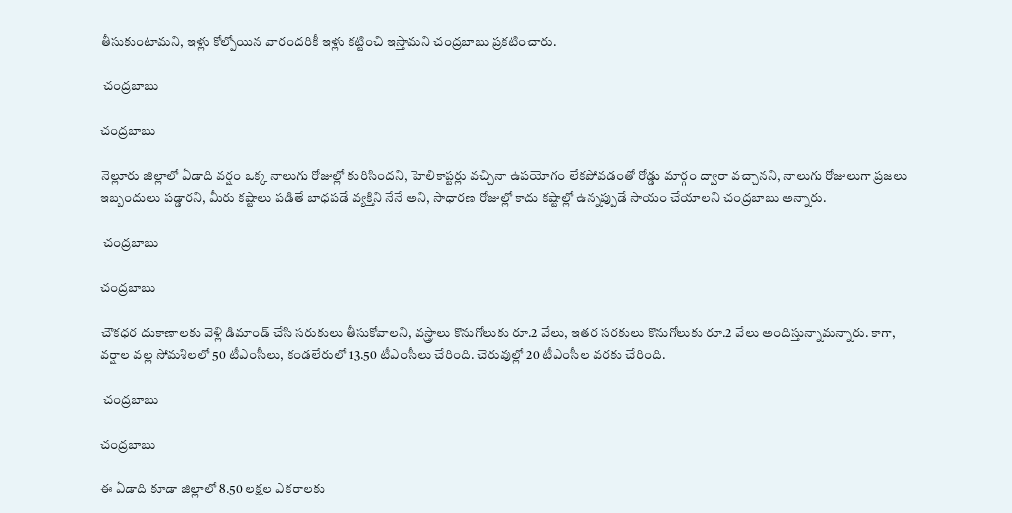తీసుకుంటామని, ఇళ్లు కోల్పోయిన వారందరికీ ఇళ్లు కట్టించి ఇస్తామని చంద్రబాబు ప్రకటించారు.

 చంద్రబాబు

చంద్రబాబు

నెల్లూరు జిల్లాలో ఏడాది వర్షం ఒక్క నాలుగు రోజుల్లో కురిసిందని, హెలికాప్టర్లు వచ్చినా ఉపయోగం లేకపోవడంతో రోడ్డు మార్గం ద్వారా వచ్చానని, నాలుగు రోజులుగా ప్రజలు ఇబ్బందులు పడ్డారని, మీరు కష్టాలు పడితే బాధపడే వ్యక్తిని నేనే అని, సాధారణ రోజుల్లో కాదు కష్టాల్లో ఉన్నప్పుడే సాయం చేయాలని చంద్రబాబు అన్నారు.

 చంద్రబాబు

చంద్రబాబు

చౌకధర దుకాణాలకు వెళ్లి డిమాండ్‌ చేసి సరుకులు తీసుకోవాలని, వస్త్రాలు కొనుగోలుకు రూ.2 వేలు, ఇతర సరకులు కొనుగోలుకు రూ.2 వేలు అందిస్తున్నామన్నారు. కాగా, వర్షాల వల్ల సోమశిలలో 50 టీఎంసీలు, కండలేరులో 13.50 టీఎంసీలు చేరింది. చెరువుల్లో 20 టీఎంసీల వరకు చేరింది.

 చంద్రబాబు

చంద్రబాబు

ఈ ఏడాది కూడా జిల్లాలో 8.50 లక్షల ఎకరాలకు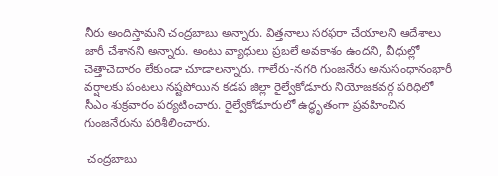నీరు అందిస్తామని చంద్రబాబు అన్నారు. విత్తనాలు సరఫరా చేయాలని ఆదేశాలు జారీ చేశానని అన్నారు. అంటు వ్యాధులు ప్రబలే అవకాశం ఉందని, వీధుల్లో చెత్తాచెదారం లేకుండా చూడాలన్నారు. గాలేరు-నగరి గుంజనేరు అనుసంధానంభారీ వర్షాలకు పంటలు నష్టపోయిన కడప జిల్లా రైల్వేకోడూరు నియోజకవర్గ పరిధిలో సీఎం శుక్రవారం పర్యటించారు. రైల్వేకోడూరులో ఉద్ధృతంగా ప్రవహించిన గుంజనేరును పరిశీలించారు.

 చంద్రబాబు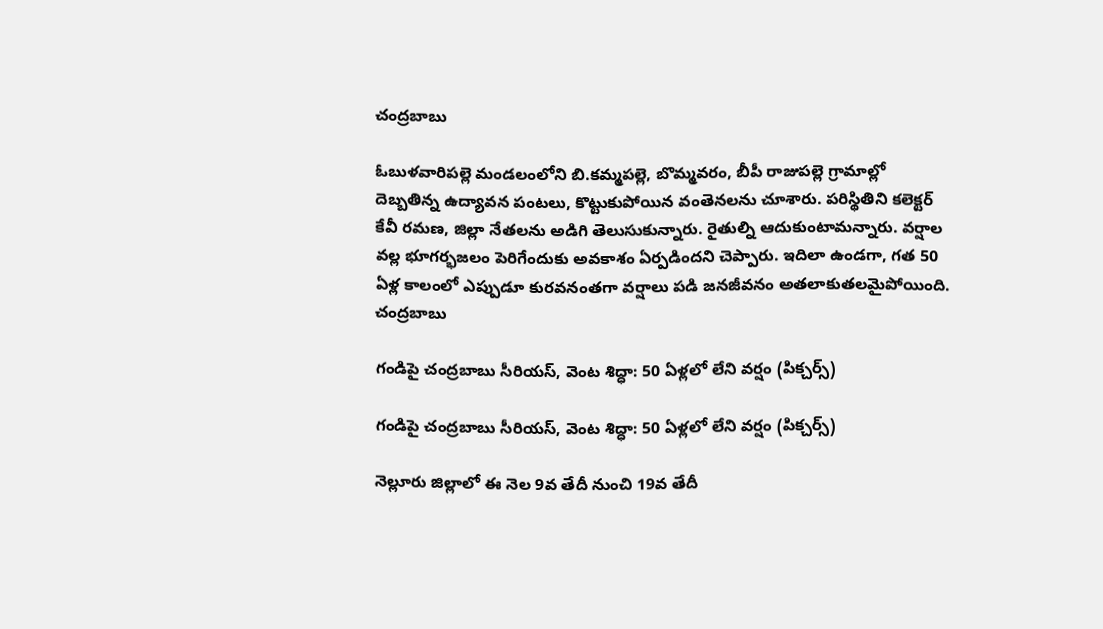చంద్రబాబు

ఓబుళవారిపల్లె మండలంలోని బి.కమ్మపల్లె, బొమ్మవరం, బీపీ రాజుపల్లె గ్రామాల్లో దెబ్బతిన్న ఉద్యావన పంటలు, కొట్టుకుపోయిన వంతెనలను చూశారు. పరిస్థితిని కలెక్టర్‌ కేవీ రమణ, జిల్లా నేతలను అడిగి తెలుసుకున్నారు. రైతుల్ని ఆదుకుంటామన్నారు. వర్షాల వల్ల భూగర్భజలం పెరిగేందుకు అవకాశం ఏర్పడిందని చెప్పారు. ఇదిలా ఉండగా, గత 50 ఏళ్ల కాలంలో ఎప్పుడూ కురవనంతగా వర్షాలు పడి జనజీవనం అతలాకుతలమైపోయింది.
చంద్రబాబు

గండిపై చంద్రబాబు సీరియస్, వెంట శిద్ధా: 50 ఏళ్లలో లేని వర్షం (పిక్చర్స్)

గండిపై చంద్రబాబు సీరియస్, వెంట శిద్ధా: 50 ఏళ్లలో లేని వర్షం (పిక్చర్స్)

నెల్లూరు జిల్లాలో ఈ నెల 9వ తేదీ నుంచి 19వ తేదీ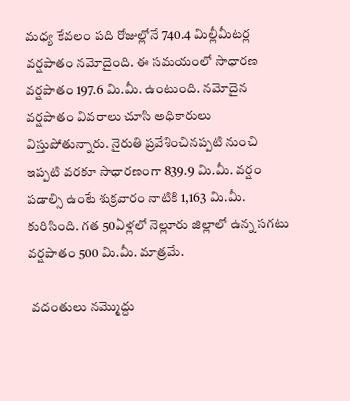మధ్య కేవలం పది రోజుల్లోనే 740.4 మిల్లీమీటర్ల వర్షపాతం నమోదైంది. ఈ సమయంలో సాధారణ వర్షపాతం 197.6 మి.మీ. ఉంటుంది. నమోదైన వర్షపాతం వివరాలు చూసి అధికారులు విస్తుపోతున్నారు. నైరుతి ప్రవేశించినప్పటి నుంచి ఇప్పటి వరకూ సాధారణంగా 839.9 మి.మీ. వర్షం పడాల్సి ఉంటే శుక్రవారం నాటికి 1,163 మి.మీ. కురిసింది. గత 50ఏళ్లలో నెల్లూరు జిల్లాలో ఉన్న సగటు వర్షపాతం 500 మి.మీ. మాత్రమే.

 వదంతులు నమ్మొద్దు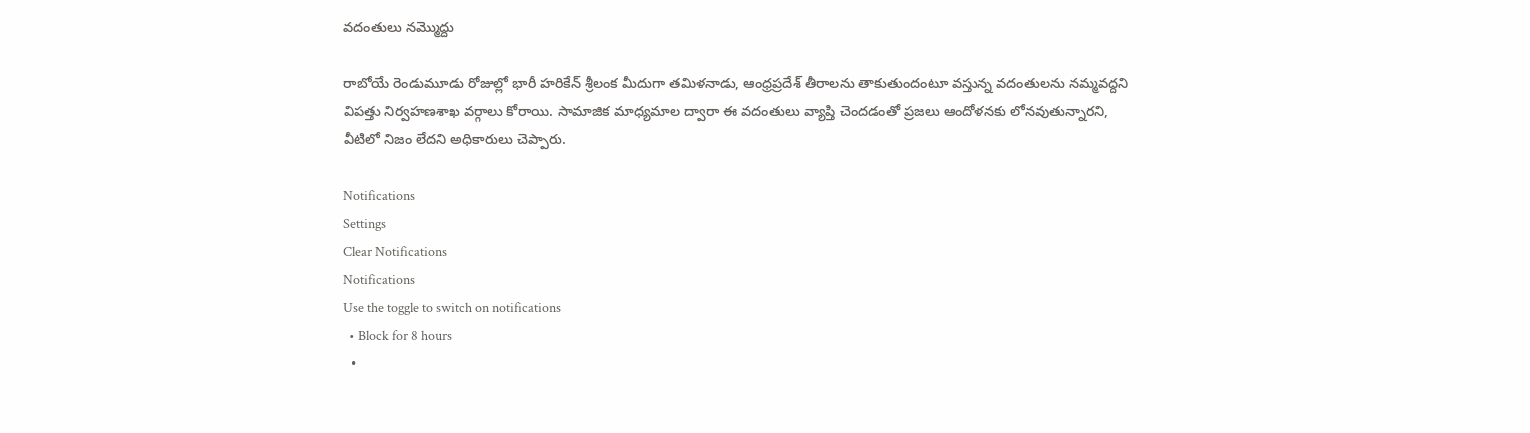వదంతులు నమ్మొద్దు

రాబోయే రెండుమూడు రోజుల్లో భారీ హరికేన్‌ శ్రీలంక వీుదుగా తమిళనాడు, ఆంధ్రప్రదేశ్‌ తీరాలను తాకుతుందంటూ వస్తున్న వదంతులను నమ్మవద్దని విపత్తు నిర్వహణశాఖ వర్గాలు కోరాయి. సామాజిక మాధ్యమాల ద్వారా ఈ వదంతులు వ్యాప్తి చెందడంతో ప్రజలు ఆందోళనకు లోనవుతున్నారని, వీటిలో నిజం లేదని అధికారులు చెప్పారు.

Notifications
Settings
Clear Notifications
Notifications
Use the toggle to switch on notifications
  • Block for 8 hours
  •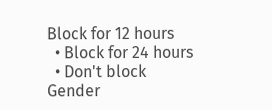Block for 12 hours
  • Block for 24 hours
  • Don't block
Gender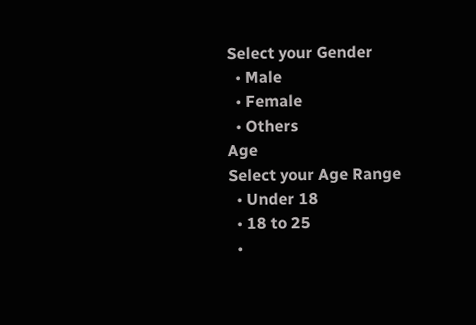Select your Gender
  • Male
  • Female
  • Others
Age
Select your Age Range
  • Under 18
  • 18 to 25
  •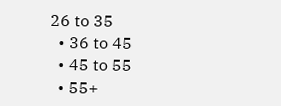26 to 35
  • 36 to 45
  • 45 to 55
  • 55+